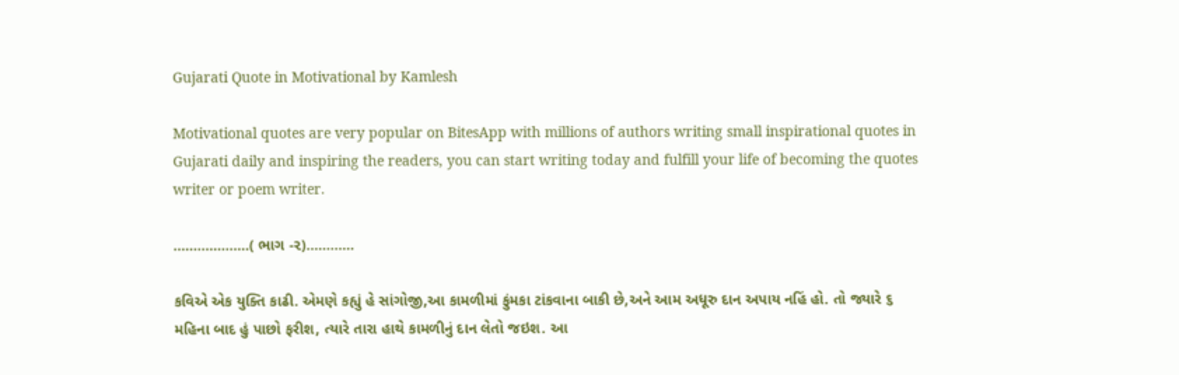Gujarati Quote in Motivational by Kamlesh

Motivational quotes are very popular on BitesApp with millions of authors writing small inspirational quotes in Gujarati daily and inspiring the readers, you can start writing today and fulfill your life of becoming the quotes writer or poem writer.

...................( ભાગ -૨)............

કવિએ એક યુક્તિ કાઢી. એમણે કહ્યું હે સાંગોજી,આ કામળીમાં ફુંમકા ટાંકવાના બાકી છે,અને આમ અધૂરુ દાન અપાય નહિં હો. તો જ્યારે ૬ મહિના બાદ હું પાછો ફરીશ, ત્યારે તારા હાથે કામળીનું દાન લેતો જઇશ. આ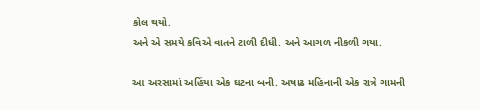કોલ થયો.
અને એ સમયે કવિએ વાતને ટાળી દીધી. અને આગળ નીકળી ગયા.

આ અરસામાં અહિંયા એક ઘટના બની. અષાઢ મહિનાની એક રાત્રે ગામની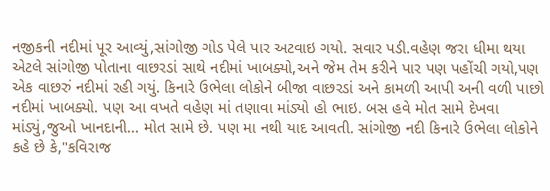નજીકની નદીમાં પૂર આવ્યું,સાંગોજી ગોડ પેલે પાર અટવાઇ ગયો. સવાર પડી.વહેણ જરા ધીમા થયા એટલે સાંગોજી પોતાના વાછરડાં સાથે નદીમાં ખાબક્યો,અને જેમ તેમ કરીને પાર પણ પહોંચી ગયો,પણ એક વાછરું નદીમાં રહી ગયું. કિનારે ઉભેલા લોકોને બીજા વાછરડાં અને કામળી આપી અની વળી પાછો નદીમાં ખાબક્યો. પણ આ વખતે વહેણ માં તણાવા માંડ્યો હો ભાઇ. બસ હવે મોત સામે દેખવા માંડ્યું,જુઓ ખાનદાની... મોત સામે છે. પણ મા નથી યાદ આવતી. સાંગોજી નદી કિનારે ઉભેલા લોકોને કહે છે કે,"કવિરાજ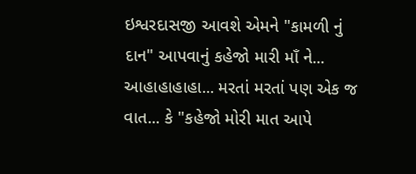ઇશ્વરદાસજી આવશે એમને "કામળી નું દાન" આપવાનું કહેજો મારી માઁ ને... આહાહાહાહા... મરતાં મરતાં પણ એક જ વાત... કે "કહેજો મોરી માત આપે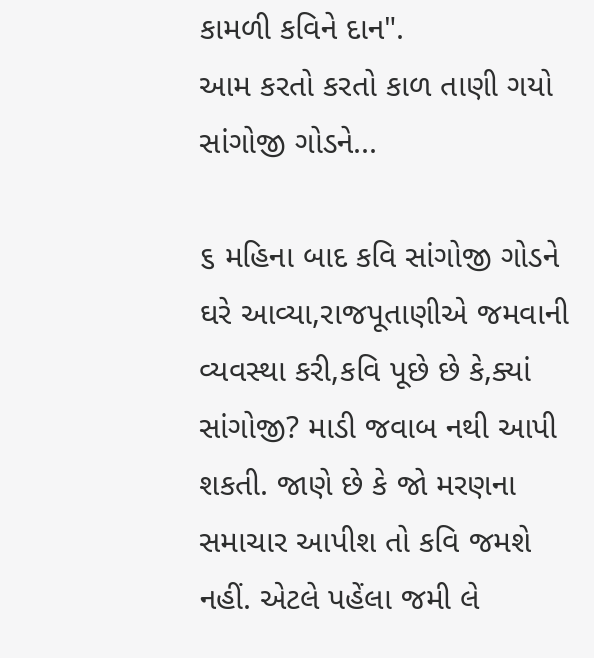કામળી કવિને દાન".
આમ કરતો કરતો કાળ તાણી ગયો સાંગોજી ગોડને...

૬ મહિના બાદ કવિ સાંગોજી ગોડને ઘરે આવ્યા,રાજપૂતાણીએ જમવાની વ્યવસ્થા કરી,કવિ પૂછે છે કે,ક્યાં સાંગોજી? માડી જવાબ નથી આપી શકતી. જાણે છે કે જો મરણના સમાચાર આપીશ તો કવિ જમશે નહીં. એટલે પહેંલા જમી લે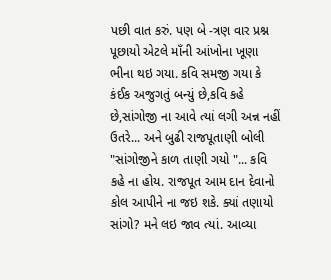પછી વાત કરું. પણ બે -ત્રણ વાર પ્રશ્ન પૂછાયો એટલે માઁની આંખોના ખૂણા ભીના થઇ ગયા. કવિ સમજી ગયા કે કંઈક અજુગતું બન્યું છે,કવિ કહે છે,સાંગોજી ના આવે ત્યાં લગી અન્ન નહીં ઉતરે... અને બુઢી રાજપૂતાણી બોલી "સાંગોજીને કાળ તાણી ગયો "... કવિ કહે ના હોય. રાજપૂત આમ દાન દેવાનો કોલ આપીને ના જઇ શકે. ક્યાં તણાયો સાંગો? મને લઇ જાવ ત્યાં. આવ્યા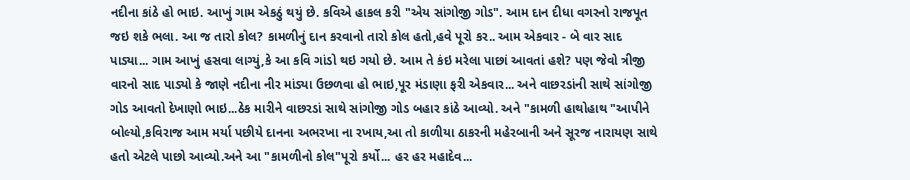નદીના કાંઠે હો ભાઇ. આખું ગામ એકઠું થયું છે. કવિએ હાકલ કરી "એય સાંગોજી ગોડ". આમ દાન દીધા વગરનો રાજપૂત જઇ શકે ભલા. આ જ તારો કોલ? કામળીનું દાન કરવાનો તારો કોલ હતો,હવે પૂરો કર.. આમ એકવાર - બે વાર સાદ પાડ્યા... ગામ આખું હસવા લાગ્યું,કે આ કવિ ગાંડો થઇ ગયો છે. આમ તે કંઇ મરેલા પાછાં આવતાં હશે? પણ જેવો ત્રીજી વારનો સાદ પાડ્યો કે જાણે નદીના નીર માંડ્યા ઉછળવા હો ભાઇ,પૂર મંડાણા ફરી એકવાર... અને વાછરડાંની સાથે સાંગોજી ગોડ આવતો દેખાણો ભાઇ...ઠેક મારીને વાછરડાં સાથે સાંગોજી ગોડ બહાર કાંઠે આવ્યો. અને "કામળી હાથોહાથ "આપીને બોલ્યો,કવિરાજ આમ મર્યા પછીયે દાનના અભરખા ના રખાય,આ તો કાળીયા ઠાકરની મહેરબાની અને સૂરજ નારાયણ સાથે હતો એટલે પાછો આવ્યો.અને આ "કામળીનો કોલ"પૂરો કર્યો... હર હર મહાદેવ...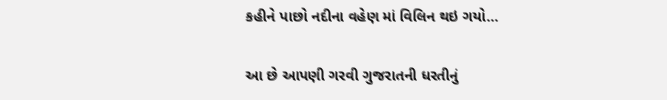કહીને પાછો નદીના વહેણ માં વિલિન થઇ ગયો...

આ છે આપણી ગરવી ગુજરાતની ધરતીનું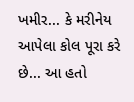ખમીર... કે મરીનેય આપેલા કોલ પૂરા કરે છે... આ હતો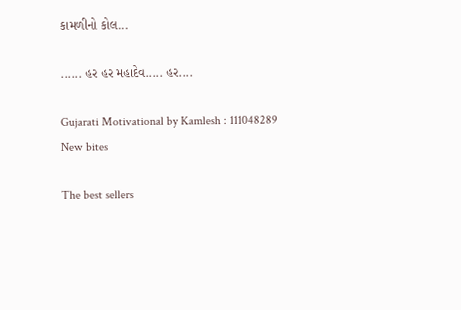કામળીનો કોલ...

...... હર હર મહાદેવ..... હર....

Gujarati Motivational by Kamlesh : 111048289
New bites

The best sellers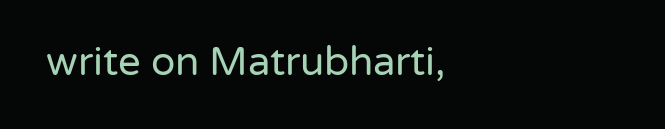write on Matrubharti,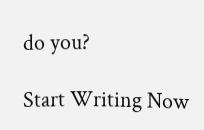do you?

Start Writing Now